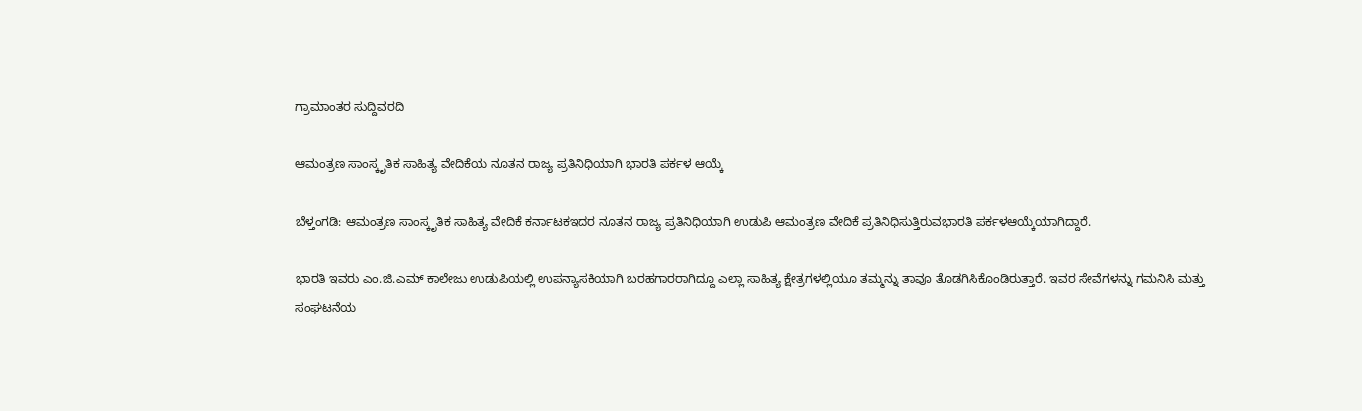ಗ್ರಾಮಾಂತರ ಸುದ್ದಿವರದಿ

ಆಮಂತ್ರಣ ಸಾಂಸ್ಕೃತಿಕ ಸಾಹಿತ್ಯ ವೇದಿಕೆಯ ನೂತನ ರಾಜ್ಯ ಪ್ರತಿನಿಧಿಯಾಗಿ ಭಾರತಿ ಪರ್ಕಳ ಆಯ್ಕೆ

ಬೆಳ್ತಂಗಡಿ: ಆಮಂತ್ರಣ ಸಾಂಸ್ಕೃತಿಕ ಸಾಹಿತ್ಯ ವೇದಿಕೆ ಕರ್ನಾಟಕಇದರ ನೂತನ ರಾಜ್ಯ ಪ್ರತಿನಿಧಿಯಾಗಿ ಉಡುಪಿ ಆಮಂತ್ರಣ ವೇದಿಕೆ ಪ್ರತಿನಿಧಿಸುತ್ತಿರುವಭಾರತಿ ಪರ್ಕಳಆಯ್ಕೆಯಾಗಿದ್ದಾರೆ.

ಭಾರತಿ ಇವರು ಎಂ.ಜಿ.ಎಮ್ ಕಾಲೇಜು ಉಡುಪಿಯಲ್ಲಿ ಉಪನ್ಯಾಸಕಿಯಾಗಿ ಬರಹಗಾರರಾಗಿದ್ದೂ ಎಲ್ಲಾ ಸಾಹಿತ್ಯ ಕ್ಷೇತ್ರಗಳಲ್ಲಿಯೂ ತಮ್ಮನ್ನು ತಾವೂ ತೊಡಗಿಸಿಕೊಂಡಿರುತ್ತಾರೆ. ಇವರ ಸೇವೆಗಳನ್ನು ಗಮನಿಸಿ ಮತ್ತು ಸಂಘಟನೆಯ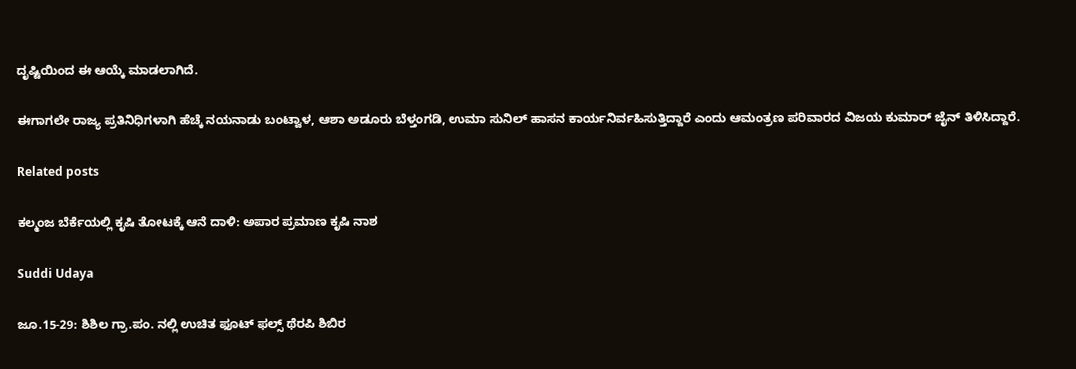ದೃಷ್ಟಿಯಿಂದ ಈ ಆಯ್ಕೆ ಮಾಡಲಾಗಿದೆ.

ಈಗಾಗಲೇ ರಾಜ್ಯ ಪ್ರತಿನಿಧಿಗಳಾಗಿ ಹೆಚ್ಕೆ ನಯನಾಡು ಬಂಟ್ವಾಳ, ಆಶಾ ಅಡೂರು ಬೆಳ್ತಂಗಡಿ, ಉಮಾ ಸುನಿಲ್ ಹಾಸನ ಕಾರ್ಯನಿರ್ವಹಿಸುತ್ತಿದ್ದಾರೆ ಎಂದು ಆಮಂತ್ರಣ ಪರಿವಾರದ ವಿಜಯ ಕುಮಾರ್ ಜೈನ್ ತಿಳಿಸಿದ್ದಾರೆ.

Related posts

ಕಲ್ಮಂಜ ಬೆರ್ಕೆಯಲ್ಲಿ ಕೃಷಿ ತೋಟಕ್ಕೆ ಆನೆ ದಾಳಿ: ಅಪಾರ ಪ್ರಮಾಣ ಕೃಷಿ ನಾಶ

Suddi Udaya

ಜೂ.15-29: ಶಿಶಿಲ ಗ್ರಾ.ಪಂ. ನಲ್ಲಿ ಉಚಿತ ಫೂಟ್ ಫಲ್ಸ್ ಥೆರಪಿ ಶಿಬಿರ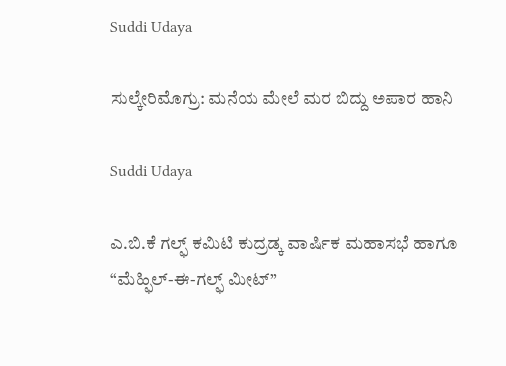Suddi Udaya

ಸುಲ್ಕೇರಿಮೊಗ್ರು: ಮನೆಯ ಮೇಲೆ ಮರ ಬಿದ್ದು ಅಪಾರ ಹಾನಿ

Suddi Udaya

ಎ.ಬಿ.ಕೆ ಗಲ್ಫ್ ಕಮಿಟಿ ಕುದ್ರಡ್ಕ ವಾರ್ಷಿಕ ಮಹಾಸಭೆ ಹಾಗೂ “ಮೆಹ್ಫಿಲ್-ಈ-ಗಲ್ಫ್ ಮೀಟ್”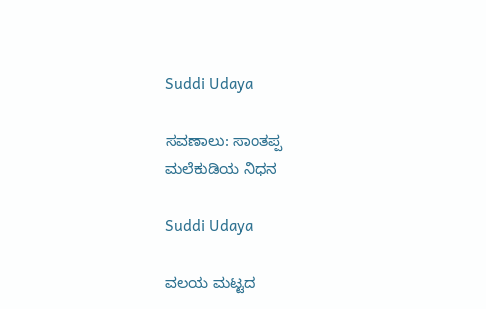Suddi Udaya

ಸವಣಾಲು: ಸಾಂತಪ್ಪ ಮಲೆಕುಡಿಯ ನಿಧನ

Suddi Udaya

ವಲಯ ಮಟ್ಟದ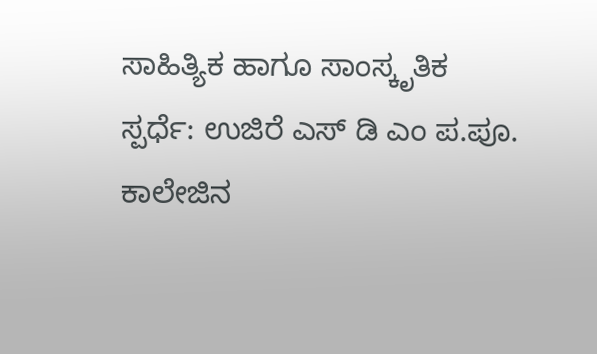ಸಾಹಿತ್ಯಿಕ ಹಾಗೂ ಸಾಂಸ್ಕೃತಿಕ ಸ್ಪರ್ಧೆ: ಉಜಿರೆ ಎಸ್ ಡಿ ಎಂ ಪ.ಪೂ. ಕಾಲೇಜಿನ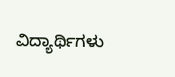ವಿದ್ಯಾರ್ಥಿಗಳು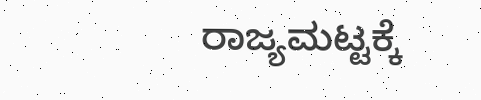ರಾಜ್ಯಮಟ್ಟಕ್ಕೆ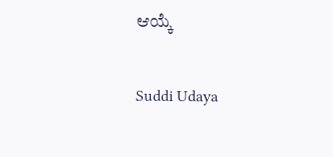ಆಯ್ಕೆ

Suddi Udaya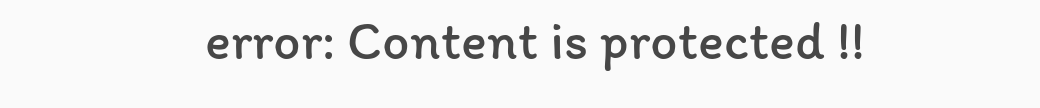error: Content is protected !!